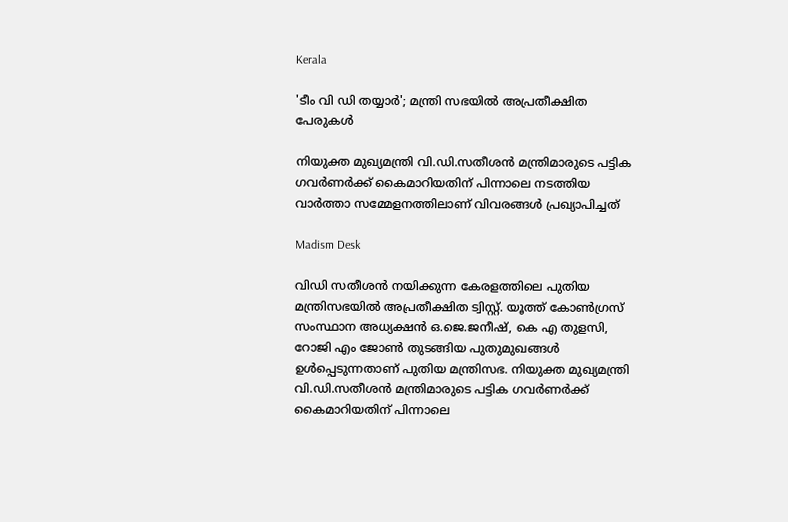Kerala

'ടീം വി ഡി തയ്യാര്‍'; മന്ത്രി സഭയില്‍ അപ്രതീക്ഷിത പേരുകള്‍

നിയുക്ത മുഖ്യമന്ത്രി വി.ഡി.സതീശന്‍ മന്ത്രിമാരുടെ പട്ടിക ഗവര്‍ണര്‍ക്ക് കൈമാറിയതിന് പിന്നാലെ നടത്തിയ വാര്‍ത്താ സമ്മേളനത്തിലാണ് വിവരങ്ങള്‍ പ്രഖ്യാപിച്ചത്

Madism Desk

വിഡി സതീശന്‍ നയിക്കുന്ന കേരളത്തിലെ പുതിയ മന്ത്രിസഭയില്‍ അപ്രതീക്ഷിത ട്വിസ്റ്റ്. യൂത്ത് കോണ്‍ഗ്രസ് സംസ്ഥാന അധ്യക്ഷന്‍ ഒ.ജെ.ജനീഷ്, കെ എ തുളസി, റോജി എം ജോണ്‍ തുടങ്ങിയ പുതുമുഖങ്ങള്‍ ഉള്‍പ്പെടുന്നതാണ് പുതിയ മന്ത്രിസഭ. നിയുക്ത മുഖ്യമന്ത്രി വി.ഡി.സതീശന്‍ മന്ത്രിമാരുടെ പട്ടിക ഗവര്‍ണര്‍ക്ക് കൈമാറിയതിന് പിന്നാലെ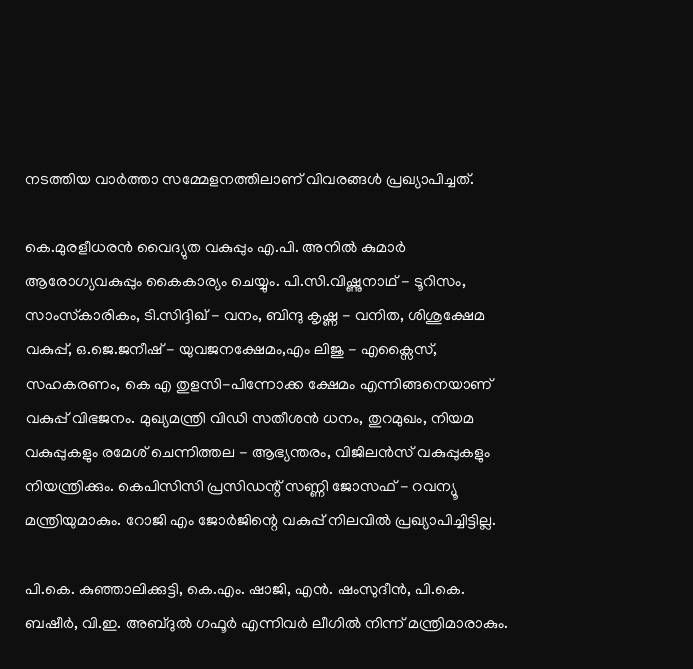നടത്തിയ വാര്‍ത്താ സമ്മേളനത്തിലാണ് വിവരങ്ങള്‍ പ്രഖ്യാപിച്ചത്.

കെ.മുരളീധരന്‍ വൈദ്യുത വകുപ്പും എ.പി. അനില്‍ കുമാര്‍ ആരോഗ്യവകുപ്പും കൈകാര്യം ചെയ്യും. പി.സി.വിഷ്ണുനാഥ് - ടൂറിസം, സാംസ്‌കാരികം, ടി.സിദ്ദിഖ് - വനം, ബിന്ദു കൃഷ്ണ - വനിത, ശിശുക്ഷേമ വകുപ്പ്, ഒ.ജെ.ജനീഷ് - യുവജനക്ഷേമം,എം ലിജു - എക്സൈസ്, സഹകരണം, കെ എ തുളസി-പിന്നോക്ക ക്ഷേമം എന്നിങ്ങനെയാണ് വകുപ്പ് വിഭജനം. മുഖ്യമന്ത്രി വിഡി സതീശന്‍ ധനം, തുറമുഖം, നിയമ വകുപ്പുകളും രമേശ് ചെന്നിത്തല - ആഭ്യന്തരം, വിജിലന്‍സ് വകുപ്പുകളും നിയന്ത്രിക്കും. കെപിസിസി പ്രസിഡന്റ് സണ്ണി ജോസഫ് - റവന്യൂ മന്ത്രിയുമാകും. റോജി എം ജോർജിന്റെ വകുപ്പ് നിലവിൽ പ്രഖ്യാപിച്ചിട്ടില്ല.

പി.കെ. കുഞ്ഞാലിക്കുട്ടി, കെ.എം. ഷാജി, എന്‍. ഷംസുദീന്‍, പി.കെ. ബഷീര്‍, വി.ഇ. അബ്ദുല്‍ ഗഫൂര്‍ എന്നിവര്‍ ലീഗില്‍ നിന്ന് മന്ത്രിമാരാകും.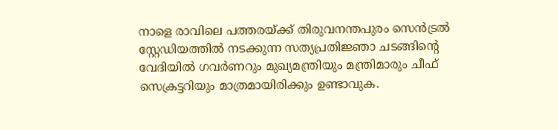നാളെ രാവിലെ പത്തരയ്ക്ക് തിരുവനന്തപുരം സെന്‍ട്രല്‍ സ്റ്റേഡിയത്തില്‍ നടക്കുന്ന സത്യപ്രതിജ്ഞാ ചടങ്ങിന്റെ വേദിയില്‍ ഗവര്‍ണറും മുഖ്യമന്ത്രിയും മന്ത്രിമാരും ചീഫ് സെക്രട്ടറിയും മാത്രമായിരിക്കും ഉണ്ടാവുക.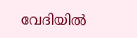വേദിയില്‍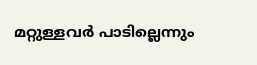മറ്റുള്ളവര്‍ പാടില്ലെന്നും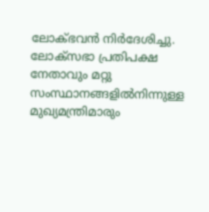ലോക്ഭവന്‍ നിര്‍ദേശിച്ചു. ലോക്സഭാ പ്രതിപക്ഷ നേതാവും മറ്റു സംസ്ഥാനങ്ങളില്‍നിന്നുള്ള മുഖ്യമന്ത്രിമാരും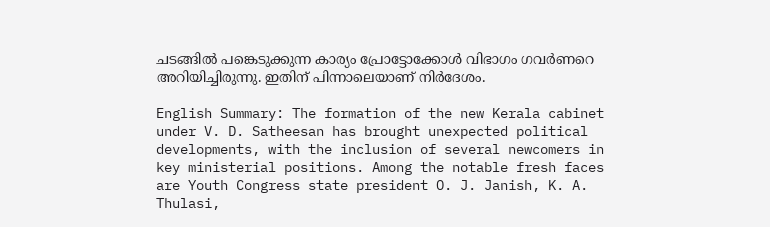ചടങ്ങില്‍ പങ്കെടുക്കുന്ന കാര്യം പ്രോട്ടോക്കോള്‍ വിഭാഗം ഗവര്‍ണറെ അറിയിച്ചിരുന്നു. ഇതിന് പിന്നാലെയാണ് നിര്‍ദേശം.

English Summary: The formation of the new Kerala cabinet under V. D. Satheesan has brought unexpected political developments, with the inclusion of several newcomers in key ministerial positions. Among the notable fresh faces are Youth Congress state president O. J. Janish, K. A. Thulasi,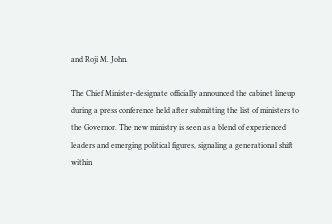and Roji M. John.

The Chief Minister-designate officially announced the cabinet lineup during a press conference held after submitting the list of ministers to the Governor. The new ministry is seen as a blend of experienced leaders and emerging political figures, signaling a generational shift within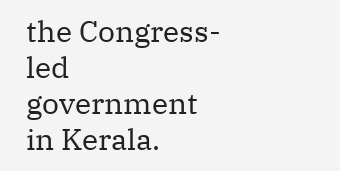the Congress-led government in Kerala.